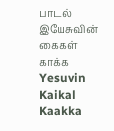பாடல்
இயேசுவின் கைகள் காக்க
Yesuvin Kaikal Kaakka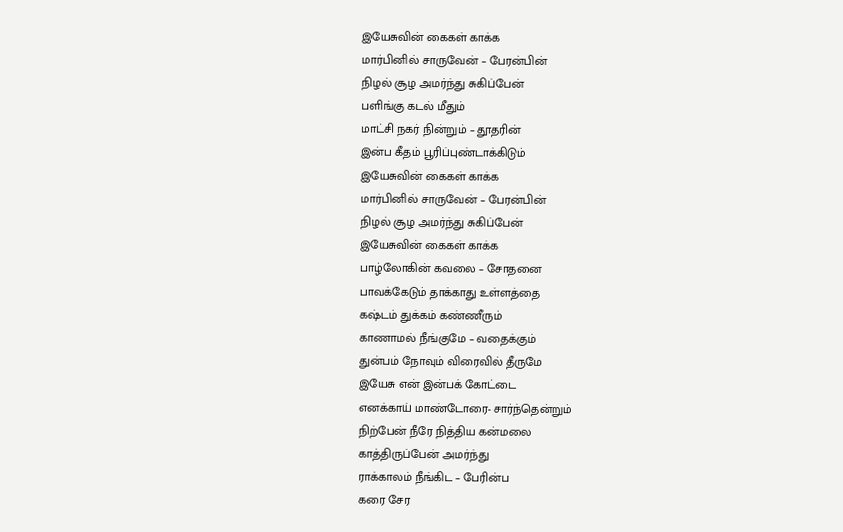இயேசுவின் கைகள் காக்க
மார்பினில் சாருவேன் – பேரன்பின்
நிழல் சூழ அமர்ந்து சுகிப்பேன்
பளிங்கு கடல் மீதும்
மாட்சி நகர் நின்றும் – தூதரின்
இன்ப கீதம் பூரிப்புண்டாக்கிடும்
இயேசுவின் கைகள் காக்க
மார்பினில் சாருவேன் – பேரன்பின்
நிழல் சூழ அமர்ந்து சுகிப்பேன்
இயேசுவின் கைகள் காக்க
பாழ்லோகின் கவலை – சோதனை
பாவக்கேடும் தாக்காது உள்ளத்தை
கஷ்டம் துக்கம் கண்ணீரும்
காணாமல் நீங்குமே – வதைக்கும்
துன்பம் நோவும் விரைவில் தீருமே
இயேசு என் இன்பக் கோட்டை
எனக்காய் மாண்டோரை- சார்ந்தென்றும்
நிற்பேன் நீரே நித்திய கன்மலை
காத்திருப்பேன் அமர்ந்து
ராக்காலம் நீங்கிட – பேரின்ப
கரை சேர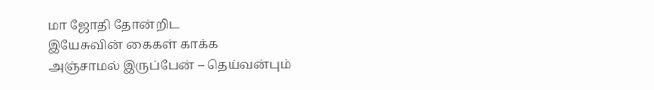மா ஜோதி தோன்றிட
இயேசுவின் கைகள் காக்க
அஞ்சாமல் இருப்பேன் – தெய்வன்பும்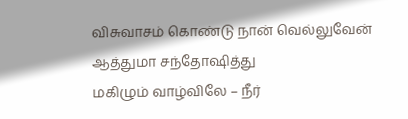விசுவாசம் கொண்டு நான் வெல்லுவேன்
ஆத்துமா சந்தோஷித்து
மகிழும் வாழ்விலே – நீர்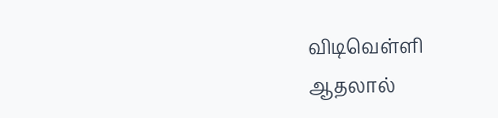விடிவெள்ளி
ஆதலால்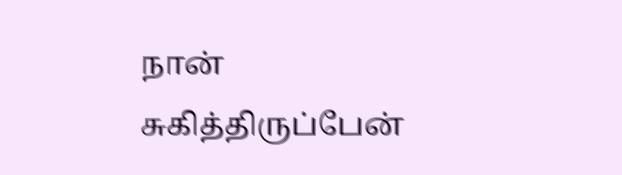நான் சுகித்திருப்பேன்